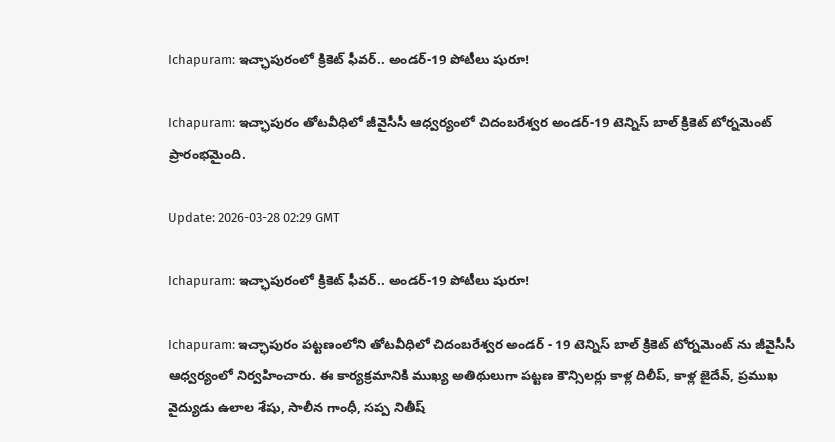Ichapuram: ఇచ్ఛాపురంలో క్రికెట్ ఫీవర్.. అండర్-19 పోటీలు షురూ!

Ichapuram: ఇచ్ఛాపురం తోటవీధిలో జీవైసీసీ ఆధ్వర్యంలో చిదంబరేశ్వర అండర్-19 టెన్నిస్ బాల్ క్రికెట్ టోర్నమెంట్ ప్రారంభమైంది.

Update: 2026-03-28 02:29 GMT

Ichapuram: ఇచ్ఛాపురంలో క్రికెట్ ఫీవర్.. అండర్-19 పోటీలు షురూ!

Ichapuram: ఇచ్ఛాపురం పట్టణంలోని తోటవీధిలో చిదంబరేశ్వర అండర్ - 19 టెన్నిస్ బాల్ క్రికెట్ టోర్నమెంట్ ను జీవైసీసీ ఆధ్వర్యంలో నిర్వహించారు. ఈ కార్యక్రమానికి ముఖ్య అతిథులుగా పట్టణ కౌన్సిలర్లు కాళ్ల దిలీప్, కాళ్ల జైదేవ్, ప్రముఖ వైద్యుడు ఉలాల శేషు, సాలీన గాంధీ, సప్ప నితీష్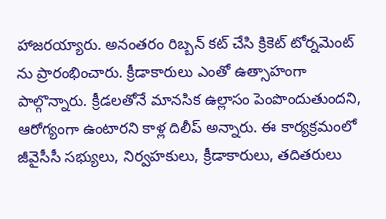హాజరయ్యారు. అనంతరం రిబ్బన్ కట్ చేసి క్రికెట్ టోర్నమెంట్ ను ప్రారంభించారు. క్రీడాకారులు ఎంతో ఉత్సాహంగా పాల్గొన్నారు. క్రీడలతోనే మానసిక ఉల్లాసం పెంపొందుతుందని, ఆరోగ్యంగా ఉంటారని కాళ్ల దిలీప్ అన్నారు. ఈ కార్యక్రమంలో జీవైసీసీ సభ్యులు, నిర్వహకులు, క్రీడాకారులు, తదితరులు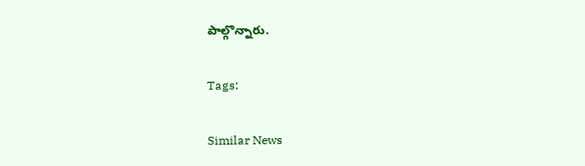పాల్గొన్నారు.

Tags:

Similar News